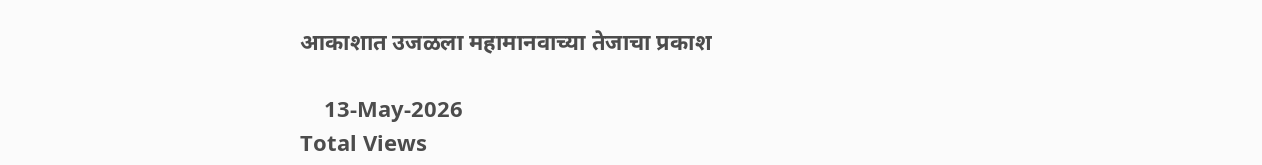आकाशात उजळला महामानवाच्या तेजाचा प्रकाश

    13-May-2026
Total Views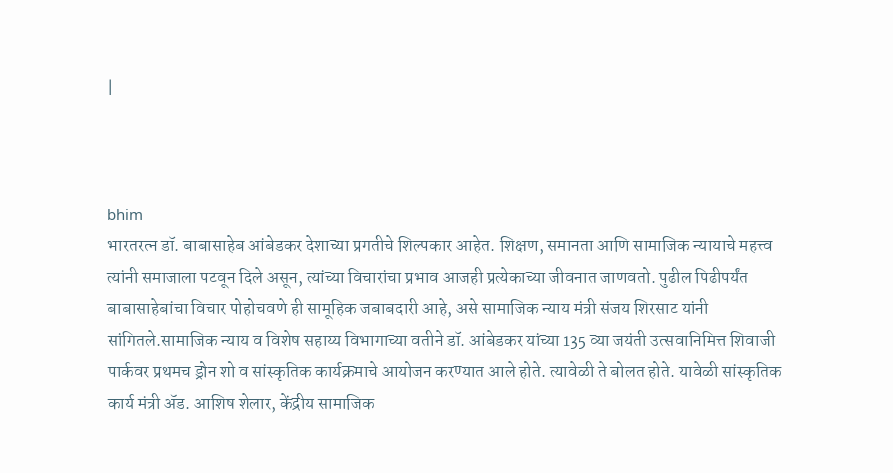|



bhim
भारतरत्न डॉ. बाबासाहेब आंबेडकर देशाच्या प्रगतीचे शिल्पकार आहेत. शिक्षण, समानता आणि सामाजिक न्यायाचे महत्त्व त्यांनी समाजाला पटवून दिले असून, त्यांच्या विचारांचा प्रभाव आजही प्रत्येकाच्या जीवनात जाणवतो. पुढील पिढीपर्यंत बाबासाहेबांचा विचार पोहोचवणे ही सामूहिक जबाबदारी आहे, असे सामाजिक न्याय मंत्री संजय शिरसाट यांनी सांगितले.सामाजिक न्याय व विशेष सहाय्य विभागाच्या वतीने डॉ. आंबेडकर यांच्या 135 व्या जयंती उत्सवानिमित्त शिवाजी पार्कवर प्रथमच ड्रोन शो व सांस्कृतिक कार्यक्रमाचे आयोजन करण्यात आले होते. त्यावेळी ते बोलत होते. यावेळी सांस्कृतिक कार्य मंत्री अ‍ॅड. आशिष शेलार, केंद्रीय सामाजिक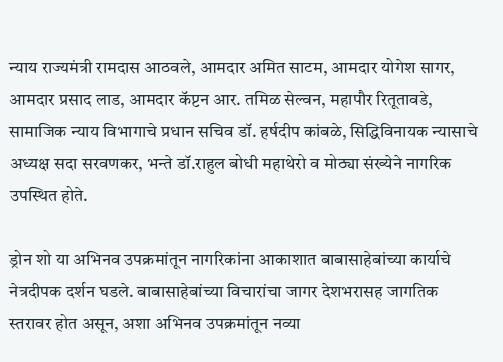न्याय राज्यमंत्री रामदास आठवले, आमदार अमित साटम, आमदार योगेश सागर, आमदार प्रसाद लाड, आमदार कॅप्टन आर. तमिळ सेल्वन, महापौर रितूतावडे, सामाजिक न्याय विभागाचे प्रधान सचिव डॉ. हर्षदीप कांबळे, सिद्धिविनायक न्यासाचे अध्यक्ष सदा सरवणकर, भन्ते डॉ.राहुल बोधी महाथेरो व मोठ्या संख्येने नागरिक उपस्थित होते.

ड्रोन शो या अभिनव उपक्रमांतून नागरिकांना आकाशात बाबासाहेबांच्या कार्याचे नेत्रदीपक दर्शन घडले. बाबासाहेबांच्या विचारांचा जागर देशभरासह जागतिक स्तरावर होत असून, अशा अभिनव उपक्रमांतून नव्या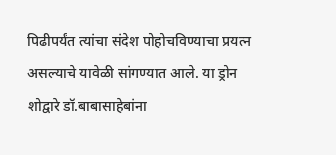पिढीपर्यंत त्यांचा संदेश पोहोचविण्याचा प्रयत्न असल्याचे यावेळी सांगण्यात आले. या ड्रोन शोद्वारे डॉ.बाबासाहेबांना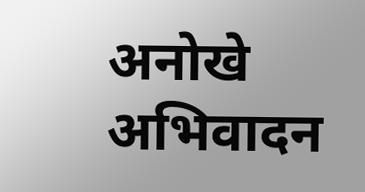अनोखे अभिवादन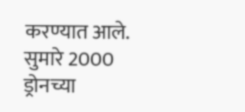करण्यात आले. सुमारे 2000 ड्रोनच्या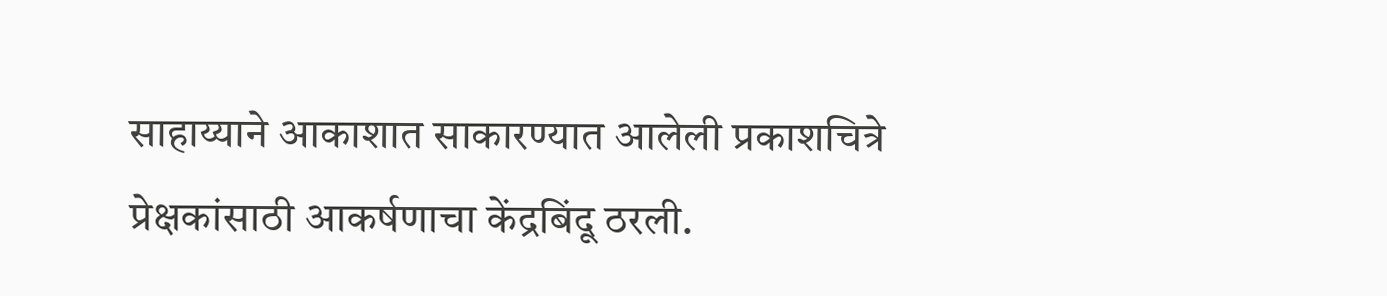साहाय्याने आकाशात साकारण्यात आलेली प्रकाशचित्रे प्रेक्षकांसाठी आकर्षणाचा केंद्रबिंदू ठरली.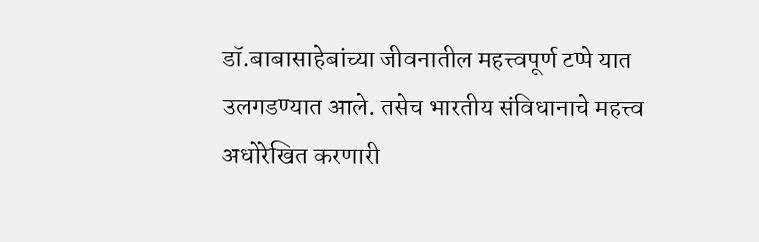डॉ.बाबासाहेबांच्या जीवनातील महत्त्वपूर्ण टप्पे यात उलगडण्यात आले. तसेच भारतीय संविधानाचे महत्त्व अधोरेखित करणारी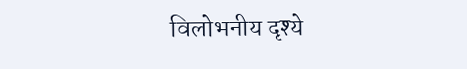विलोभनीय दृश्ये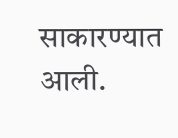साकारण्यात आली.